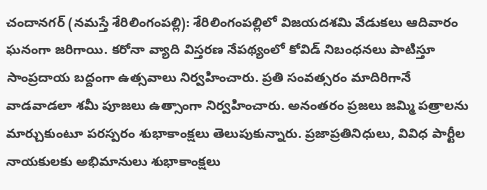చందానగర్ (నమస్తే శేరిలింగంపల్లి): శేరిలింగంపల్లిలో విజయదశమి వేడుకలు ఆదివారం ఘనంగా జరిగాయి. కరోనా వ్యాది విస్తరణ నేపథ్యంలో కోవిడ్ నిబంధనలు పాటిస్తూ సాంప్రదాయ బద్దంగా ఉత్సవాలు నిర్వహించారు. ప్రతి సంవత్సరం మాదిరిగానే వాడవాడలా శమీ పూజలు ఉత్సాంగా నిర్వహించారు. అనంతరం ప్రజలు జమ్మి పత్రాలను మార్చుకుంటూ పరస్పరం శుభాకాంక్షలు తెలుపుకున్నారు. ప్రజాప్రతినిధులు, వివిధ పార్టీల నాయకులకు అభిమానులు శుభాకాంక్షలు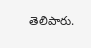తెలిపారు.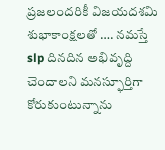ప్రజలందరికీ విజయదశమి శుభాకాంక్షలతో …. నమస్తే slp దినదిన అభివృద్ది చెందాలని మనస్ఫూర్తిగా కోరుకుంటున్నాను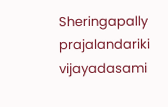Sheringapally prajalandariki vijayadasami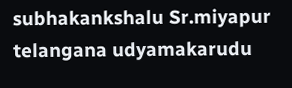subhakankshalu Sr.miyapur telangana udyamakarudu